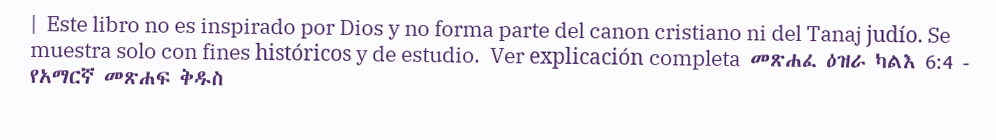|  Este libro no es inspirado por Dios y no forma parte del canon cristiano ni del Tanaj judío. Se muestra solo con fines históricos y de estudio.  Ver explicación completa  መጽሐፈ ዕዝራ ካልእ 6:4 - የአማርኛ መጽሐፍ ቅዱስ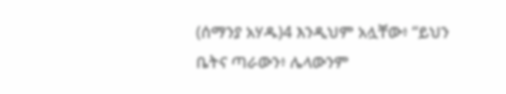(ሰማንያ አሃዱ)4 እንዲህም አሏቸው፥ “ይህን ቤትና ጣራውን፥ ሌላውንም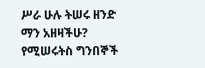ሥራ ሁሉ ትሠሩ ዘንድ ማን አዘዛችሁ? የሚሠሩትስ ግንበኞች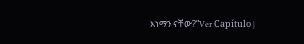እነማን ናቸው?”Ver Capítulo |